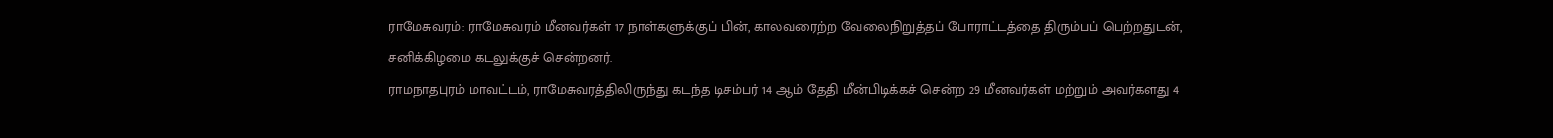ராமேசுவரம்: ராமேசுவரம் மீனவர்கள் 17 நாள்களுக்குப் பின், காலவரைற்ற வேலைநிறுத்தப் போராட்டத்தை திரும்பப் பெற்றதுடன், சனிக்கிழமை கடலுக்குச் சென்றனர்.
ராமநாதபுரம் மாவட்டம், ராமேசுவரத்திலிருந்து கடந்த டிசம்பர் 14 ஆம் தேதி மீன்பிடிக்கச் சென்ற 29 மீனவர்கள் மற்றும் அவர்களது 4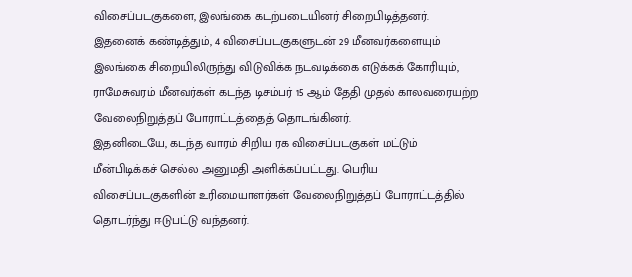விசைப்படகுகளை, இலங்கை கடற்படையினர் சிறைபிடித்தனர்.
இதனைக் கண்டித்தும், 4 விசைப்படகுகளுடன் 29 மீனவர்களையும் இலங்கை சிறையிலிருந்து விடுவிக்க நடவடிக்கை எடுக்கக் கோரியும், ராமேசுவரம் மீனவர்கள் கடந்த டிசம்பர் 15 ஆம் தேதி முதல் காலவரையற்ற வேலைநிறுத்தப் போராட்டத்தைத் தொடங்கினர்.
இதனிடையே, கடந்த வாரம் சிறிய ரக விசைப்படகுகள் மட்டும் மீன்பிடிக்கச் செல்ல அனுமதி அளிக்கப்பட்டது. பெரிய விசைப்படகுகளின் உரிமையாளர்கள் வேலைநிறுத்தப் போராட்டத்தில் தொடர்ந்து ஈடுபட்டு வந்தனர்.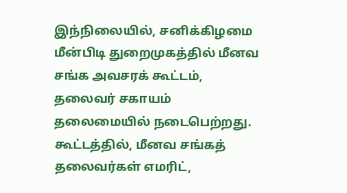இந்நிலையில், சனிக்கிழமை மீன்பிடி துறைமுகத்தில் மீனவ சங்க அவசரக் கூட்டம், தலைவர் சகாயம் தலைமையில் நடைபெற்றது. கூட்டத்தில், மீனவ சங்கத் தலைவர்கள் எமரிட்,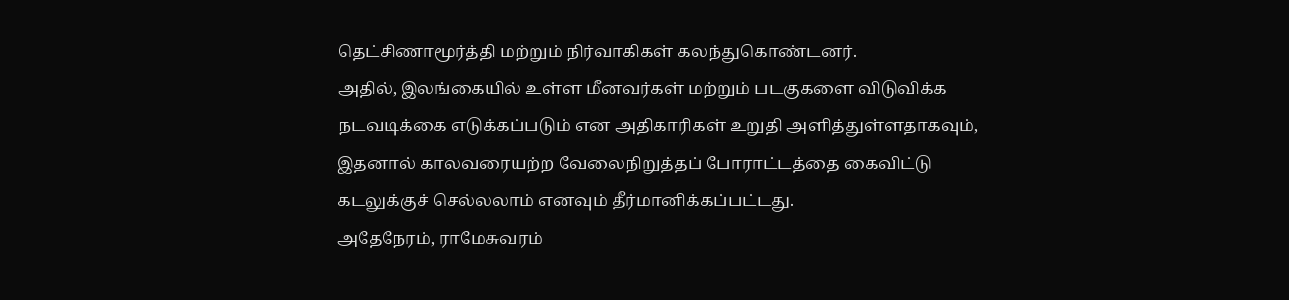தெட்சிணாமூர்த்தி மற்றும் நிர்வாகிகள் கலந்துகொண்டனர்.
அதில், இலங்கையில் உள்ள மீனவர்கள் மற்றும் படகுகளை விடுவிக்க நடவடிக்கை எடுக்கப்படும் என அதிகாரிகள் உறுதி அளித்துள்ளதாகவும், இதனால் காலவரையற்ற வேலைநிறுத்தப் போராட்டத்தை கைவிட்டு கடலுக்குச் செல்லலாம் எனவும் தீர்மானிக்கப்பட்டது.
அதேநேரம், ராமேசுவரம்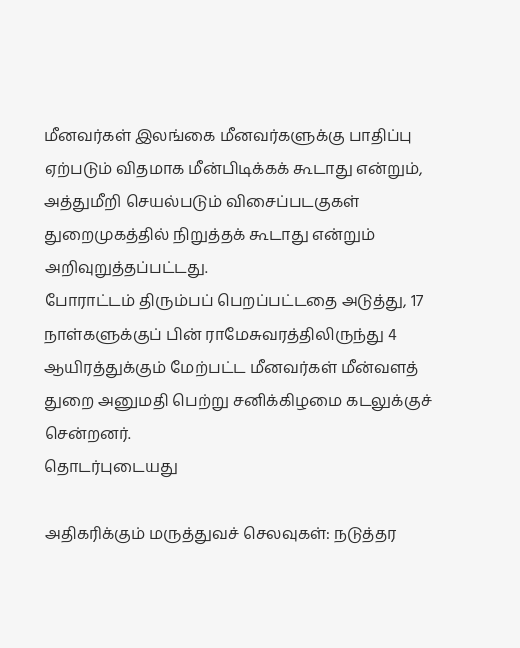மீனவர்கள் இலங்கை மீனவர்களுக்கு பாதிப்பு ஏற்படும் விதமாக மீன்பிடிக்கக் கூடாது என்றும், அத்துமீறி செயல்படும் விசைப்படகுகள் துறைமுகத்தில் நிறுத்தக் கூடாது என்றும் அறிவுறுத்தப்பட்டது.
போராட்டம் திரும்பப் பெறப்பட்டதை அடுத்து, 17 நாள்களுக்குப் பின் ராமேசுவரத்திலிருந்து 4 ஆயிரத்துக்கும் மேற்பட்ட மீனவர்கள் மீன்வளத் துறை அனுமதி பெற்று சனிக்கிழமை கடலுக்குச் சென்றனர்.
தொடர்புடையது

அதிகரிக்கும் மருத்துவச் செலவுகள்: நடுத்தர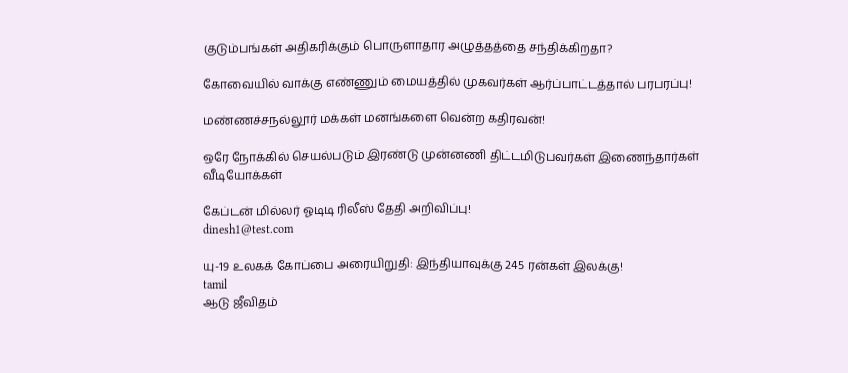குடும்பங்கள் அதிகரிக்கும் பொருளாதார அழுத்தத்தை சந்திக்கிறதா?

கோவையில் வாக்கு எண்ணும் மையத்தில் முகவர்கள் ஆர்ப்பாட்டத்தால் பரபரப்பு!

மண்ணச்சநல்லூர் மக்கள் மனங்களை வென்ற கதிரவன்!

ஒரே நோக்கில் செயல்படும் இரண்டு முன்னணி திட்டமிடுபவர்கள் இணைந்தார்கள்
வீடியோக்கள்

கேப்டன் மில்லர் ஓடிடி ரிலீஸ் தேதி அறிவிப்பு!
dinesh1@test.com

யு-19 உலகக் கோப்பை அரையிறுதி: இந்தியாவுக்கு 245 ரன்கள் இலக்கு!
tamil
ஆடு ஜீவிதம்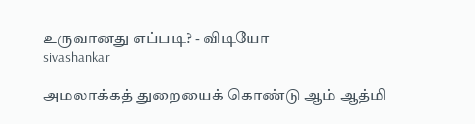உருவானது எப்படி? - விடியோ
sivashankar

அமலாக்கத் துறையைக் கொண்டு ஆம் ஆத்மி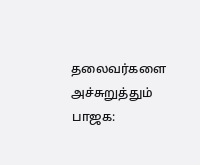தலைவர்களை அச்சுறுத்தும் பாஜக: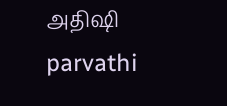அதிஷி
parvathi